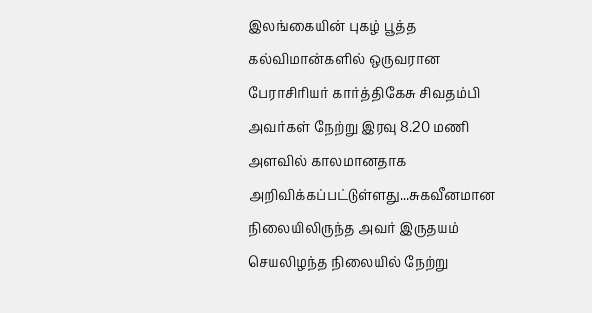இலங்கையின் புகழ் பூத்த கல்விமான்களில் ஒருவரான பேராசிரியர் கார்த்திகேசு சிவதம்பி அவர்கள் நேற்று இரவு 8.20 மணி அளவில் காலமானதாக அறிவிக்கப்பட்டுள்ளது...சுகவீனமான நிலையிலிருந்த அவர் இருதயம் செயலிழந்த நிலையில் நேற்று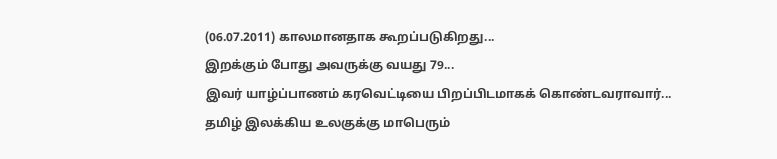(06.07.2011) காலமானதாக கூறப்படுகிறது...
இறக்கும் போது அவருக்கு வயது 79...
இவர் யாழ்ப்பாணம் கரவெட்டியை பிறப்பிடமாகக் கொண்டவராவார்...
தமிழ் இலக்கிய உலகுக்கு மாபெரும்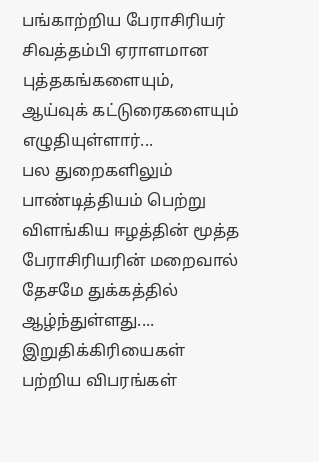பங்காற்றிய பேராசிரியர் சிவத்தம்பி ஏராளமான புத்தகங்களையும், ஆய்வுக் கட்டுரைகளையும் எழுதியுள்ளார்...
பல துறைகளிலும் பாண்டித்தியம் பெற்று விளங்கிய ஈழத்தின் மூத்த பேராசிரியரின் மறைவால் தேசமே துக்கத்தில் ஆழ்ந்துள்ளது....
இறுதிக்கிரியைகள் பற்றிய விபரங்கள்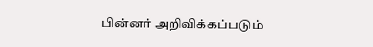பின்னர் அறிவிக்கப்படும்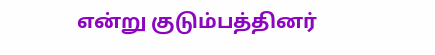என்று குடும்பத்தினர்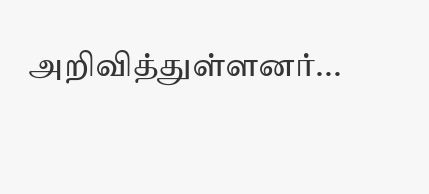அறிவித்துள்ளனர்...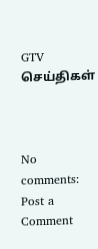GTV செய்திகள்



No comments:
Post a Comment